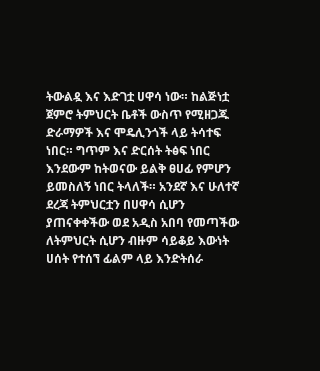ትውልዷ እና እድገቷ ሀዋሳ ነው። ከልጅነቷ ጀምሮ ትምህርት ቤቶች ውስጥ የሚዘጋጁ ድራማዎች እና ሞዴሊንጎች ላይ ትሳተፍ ነበር። ግጥም እና ድርሰት ትፅፍ ነበር እንደውም ከትወናው ይልቅ ፀሀፊ የምሆን ይመስለኝ ነበር ትላለች። አንደኛ እና ሁለተኛ ደረጃ ትምህርቷን በሀዋሳ ሲሆን ያጠናቀቀችው ወደ አዲስ አበባ የመጣችው ለትምህርት ሲሆን ብዙም ሳይቆይ እውነት ሀሰት የተሰኘ ፊልም ላይ እንድትሰራ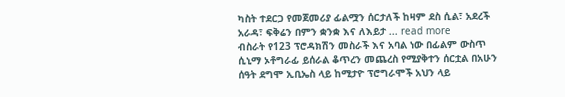ካስት ተደርጋ የመጀመሪያ ፊልሟን ሰርታለች ከዛም ደስ ሲል፣ አደረች አራዳ፣ ፍቅሬን በምን ቋንቋ እና ለእይታ ... read more
ብስራት የ123 ፕሮዳክሽን መስራች እና አባል ነው በፊልም ውስጥ ሲኒማ ኦቶግራፊ ይሰራል ቆጥረን መጨረስ የሚያቅተን ሰርቷል በአሁን ሰዓት ደግሞ ኢቢኤስ ላይ ከሚታዮ ፕሮግራሞች አህን ላይ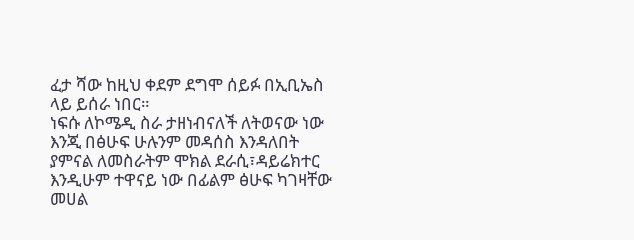ፈታ ሻው ከዚህ ቀደም ደግሞ ሰይፉ በኢቢኤስ ላይ ይሰራ ነበር።
ነፍሱ ለኮሜዲ ስራ ታዘነብናለች ለትወናው ነው እንጂ በፅሁፍ ሁሉንም መዳሰስ እንዳለበት ያምናል ለመስራትም ሞክል ደራሲ፣ዳይሬክተር እንዲሁም ተዋናይ ነው በፊልም ፅሁፍ ካገዛቸው መሀል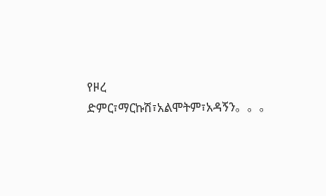የዞረ ድምር፣ማርኩሽ፣አልሞትም፣አዳኝን。。。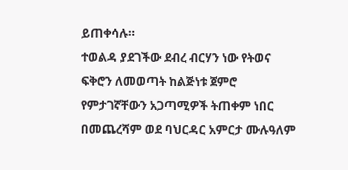ይጠቀሳሉ።
ተወልዳ ያደገችው ደብረ ብርሃን ነው የትወና ፍቅሮን ለመወጣት ከልጅነቱ ጀምሮ የምታገኛቸውን አጋጣሚዎች ትጠቀም ነበር በመጨረሻም ወደ ባህርዳር አምርታ ሙሉዓለም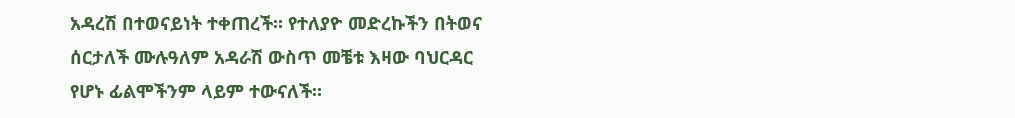አዳረሽ በተወናይነት ተቀጠረች። የተለያዮ መድረኩችን በትወና ሰርታለች ሙሉዓለም አዳራሽ ውስጥ መቼቱ እዛው ባህርዳር የሆኑ ፊልሞችንም ላይም ተውናለች።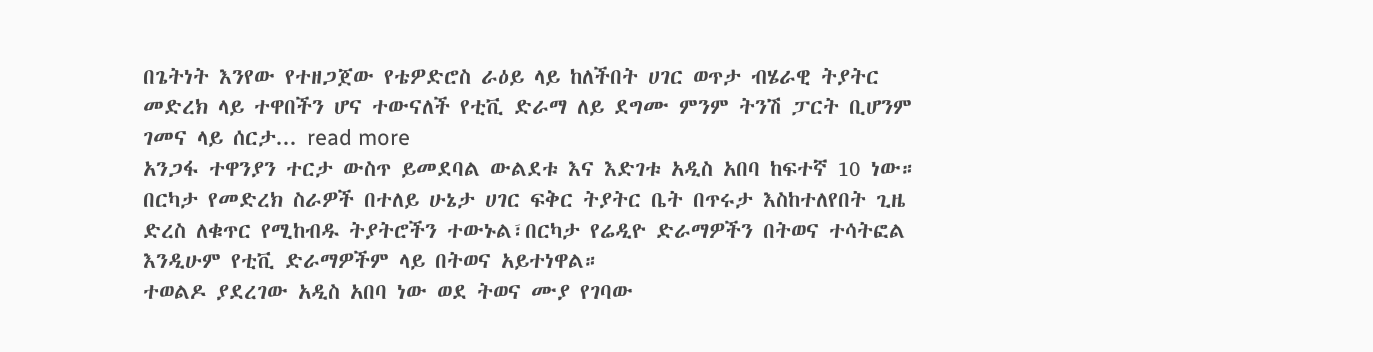በጌትነት እንየው የተዘጋጀው የቴዎድሮስ ራዕይ ላይ ከለችበት ሀገር ወጥታ ብሄራዊ ትያትር መድረክ ላይ ተዋበችን ሆና ተውናለች የቲቪ ድራማ ለይ ደግሙ ምንም ትንሽ ፓርት ቢሆንም ገመና ላይ ሰርታ... read more
አንጋፋ ተዋንያን ተርታ ውስጥ ይመደባል ውልደቱ እና እድገቱ አዲስ አበባ ከፍተኛ 10 ነው። በርካታ የመድረክ ስራዎች በተለይ ሁኔታ ሀገር ፍቅር ትያትር ቤት በጥሩታ እስከተለየበት ጊዜ ድረስ ለቁጥር የሚከብዱ ትያትሮችን ተውኑል፣በርካታ የሬዲዮ ድራማዎችን በትወና ተሳትፎል እንዲሁም የቲቪ ድራማዎችም ላይ በትወና አይተነዋል።
ተወልዶ ያደረገው አዲስ አበባ ነው ወደ ትወና ሙያ የገባው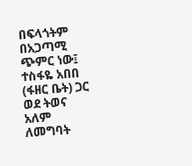በፍላጎትም በአጋጣሚ ጭምር ነው፤ ተስፋዬ አበበ (ፋዘር ቤት) ጋር ወደ ትወና አለም ለመግባት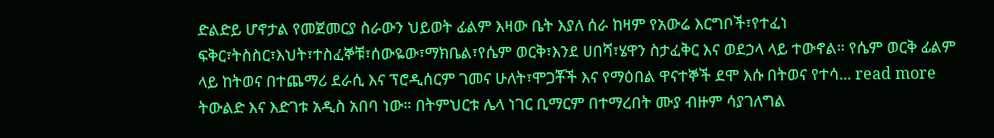ድልድይ ሆኖታል የመጀመርያ ስራውን ህይወት ፊልም እዛው ቤት እያለ ሰራ ከዛም የአውሬ እርግቦች፣የተፈነ ፍቅር፣ትስስር፣እህት፣ተስፈኞቹ፣ሰውዬው፣ማክቤል፣የሴም ወርቅ፣እንደ ሀበሻ፣ሄዋን ስታፈቅር እና ወደኃላ ላይ ተውኖል። የሴም ወርቅ ፊልም ላይ ከትወና በተጨማሪ ደራሲ እና ፕሮዲሰርም ገመና ሁለት፣ሞጋቾች እና የማዕበል ዋናተኞች ደሞ እሱ በትወና የተሳ... read more
ትውልድ እና እድገቱ አዲስ አበባ ነው። በትምህርቱ ሌላ ነገር ቢማርም በተማረበት ሙያ ብዙም ሳያገለግል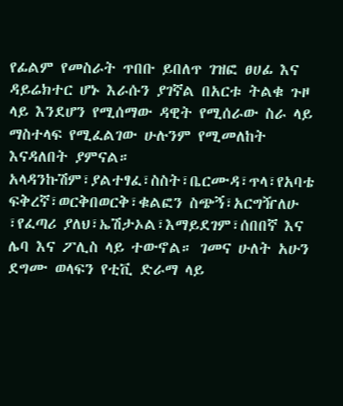የፊልም የመስራት ጥበቡ ይበለጥ ገዝፎ ፀሀፊ እና ዳይሬክተር ሆኑ እራሱን ያገኛል በአርቱ ትልቁ ጉዞ ላይ እንደሆን የሚሰማው ዳዊት የሚሰራው ስራ ላይ ማስተላፍ የሚፈልገው ሁሉንም የሚመለከት እናዳለበት ያምናል።
አላዳንኩሽም፣ያልተፃፈ፣ስስት፣ቤርሙዳ፣ጥላ፣የአባቴ ፍቅረኛ፣ወርቅበወርቅ፣ቁልፎን ስጭኝ፣አርግዥለሁ ፣የፈጣሪ ያለህ፣ኤሽታኦል፣እማይደገም፣ሰበበኛ እና ሌባ እና ፖሊስ ላይ ተውኖል። ገመና ሁለት አሁን ደግሙ ወላፍን የቲቪ ድራማ ላይ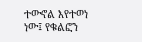ተውኖል እየተወነ ነው፤ የቁልፎን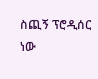ስጪኝ ፕሮዲሰር ነው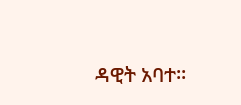ዳዊት አባተ።